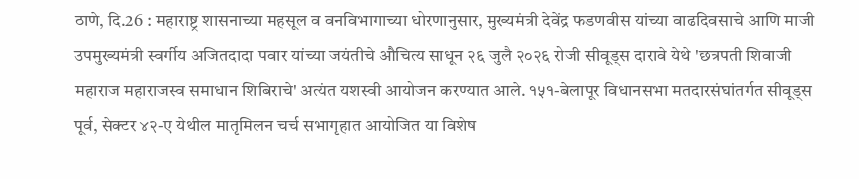ठाणे, दि.26 : महाराष्ट्र शासनाच्या महसूल व वनविभागाच्या धोरणानुसार, मुख्यमंत्री देवेंद्र फडणवीस यांच्या वाढदिवसाचे आणि माजी उपमुख्यमंत्री स्वर्गीय अजितदादा पवार यांच्या जयंतीचे औचित्य साधून २६ जुलै २०२६ रोजी सीवूड्स दारावे येथे 'छत्रपती शिवाजी महाराज महाराजस्व समाधान शिबिराचे' अत्यंत यशस्वी आयोजन करण्यात आले. १५१-बेलापूर विधानसभा मतदारसंघांतर्गत सीवूड्स पूर्व, सेक्टर ४२-ए येथील मातृमिलन चर्च सभागृहात आयोजित या विशेष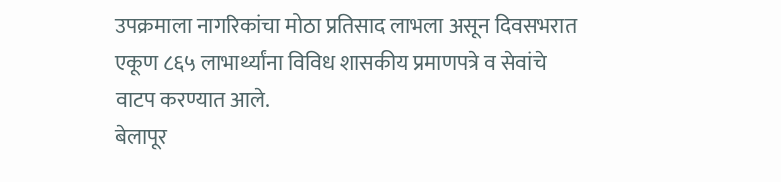उपक्रमाला नागरिकांचा मोठा प्रतिसाद लाभला असून दिवसभरात एकूण ८६५ लाभार्थ्यांना विविध शासकीय प्रमाणपत्रे व सेवांचे वाटप करण्यात आले.
बेलापूर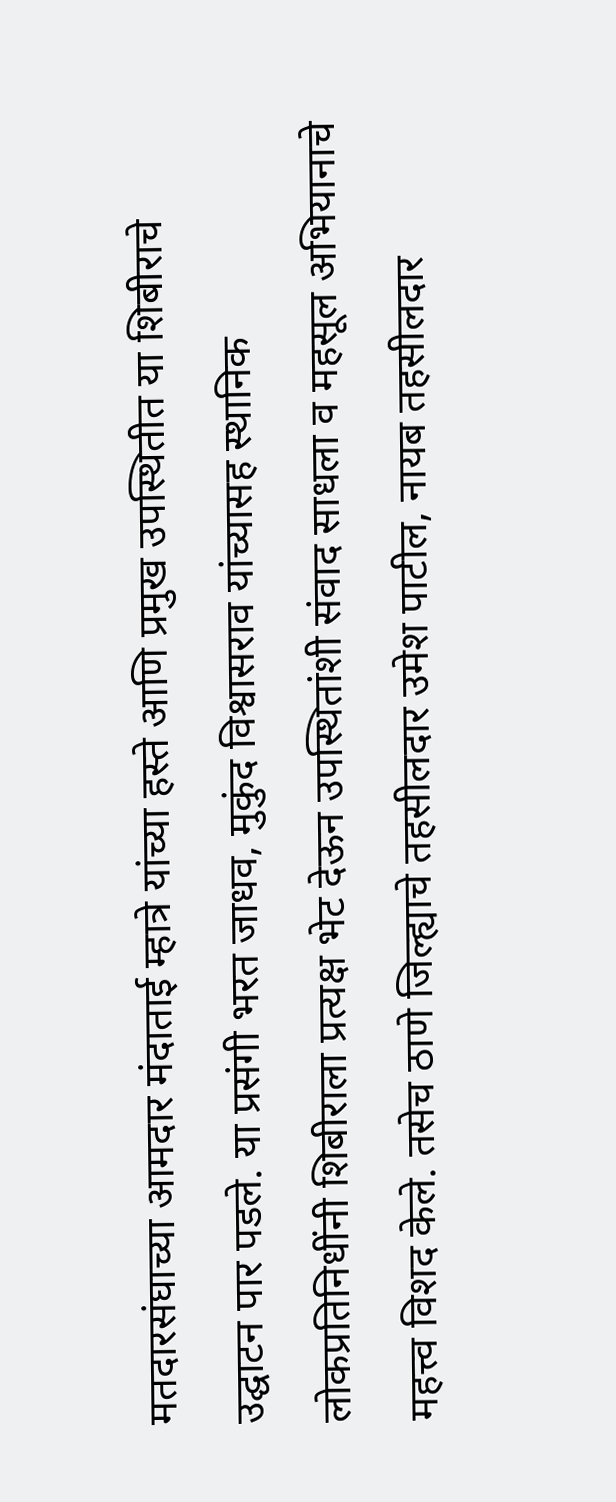मतदारसंघाच्या आमदार मंदाताई म्हात्रे यांच्या हस्ते आणि प्रमुख उपस्थितीत या शिबीराचे उद्घाटन पार पडले. या प्रसंगी भरत जाधव, मुकुंद विश्वासराव यांच्यासह स्थानिक लोकप्रतिनिधींनी शिबीराला प्रत्यक्ष भेट देऊन उपस्थितांशी संवाद साधला व महसूल अभियानाचे महत्त्व विशद केले. तसेच ठाणे जिल्ह्याचे तहसीलदार उमेश पाटील, नायब तहसीलदार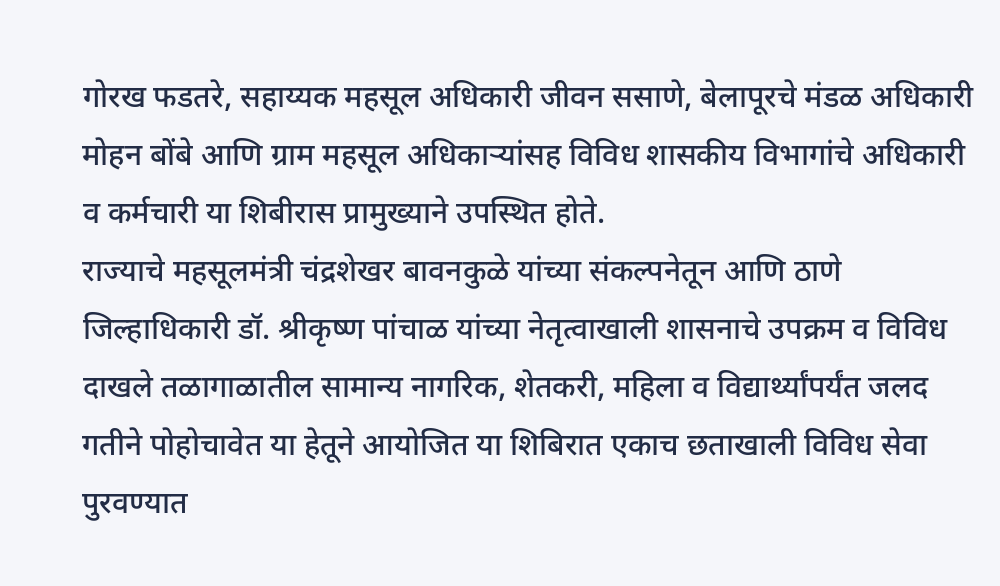गोरख फडतरे, सहाय्यक महसूल अधिकारी जीवन ससाणे, बेलापूरचे मंडळ अधिकारी मोहन बोंबे आणि ग्राम महसूल अधिकाऱ्यांसह विविध शासकीय विभागांचे अधिकारी व कर्मचारी या शिबीरास प्रामुख्याने उपस्थित होते.
राज्याचे महसूलमंत्री चंद्रशेखर बावनकुळे यांच्या संकल्पनेतून आणि ठाणे जिल्हाधिकारी डॉ. श्रीकृष्ण पांचाळ यांच्या नेतृत्वाखाली शासनाचे उपक्रम व विविध दाखले तळागाळातील सामान्य नागरिक, शेतकरी, महिला व विद्यार्थ्यांपर्यंत जलद गतीने पोहोचावेत या हेतूने आयोजित या शिबिरात एकाच छताखाली विविध सेवा पुरवण्यात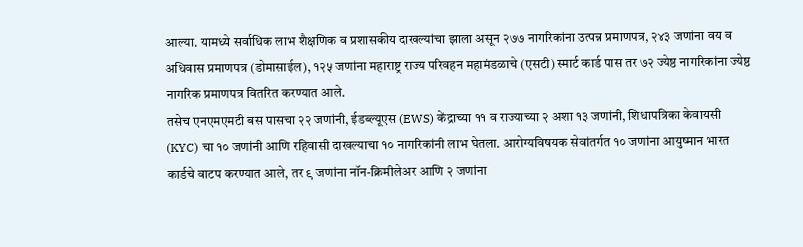आल्या. यामध्ये सर्वाधिक लाभ शैक्षणिक व प्रशासकीय दाखल्यांचा झाला असून २७७ नागरिकांना उत्पन्न प्रमाणपत्र, २४३ जणांना वय व अधिवास प्रमाणपत्र (डोमासाईल), १२५ जणांना महाराष्ट्र राज्य परिवहन महामंडळाचे (एसटी) स्मार्ट कार्ड पास तर ७२ ज्येष्ठ नागरिकांना ज्येष्ठ नागरिक प्रमाणपत्र वितरित करण्यात आले.
तसेच एनएमएमटी बस पासचा २२ जणांनी, ईडब्ल्यूएस (EWS) केंद्राच्या ११ व राज्याच्या २ अशा १३ जणांनी, शिधापत्रिका केवायसी (KYC) चा १० जणांनी आणि रहिवासी दाखल्याचा १० नागरिकांनी लाभ घेतला. आरोग्यविषयक सेवांतर्गत १० जणांना आयुष्मान भारत कार्डचे वाटप करण्यात आले, तर ९ जणांना नॉन-क्रिमीलेअर आणि २ जणांना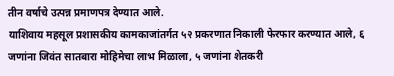तीन वर्षाचे उत्पन्न प्रमाणपत्र देण्यात आले.
याशिवाय महसूल प्रशासकीय कामकाजांतर्गत ५२ प्रकरणात निकाली फेरफार करण्यात आले, ६ जणांना जिवंत सातबारा मोहिमेचा लाभ मिळाला, ५ जणांना शेतकरी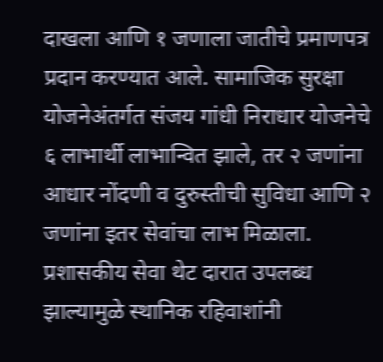दाखला आणि १ जणाला जातीचे प्रमाणपत्र प्रदान करण्यात आले. सामाजिक सुरक्षा योजनेअंतर्गत संजय गांधी निराधार योजनेचे ६ लाभार्थी लाभान्वित झाले, तर २ जणांना आधार नोंदणी व दुरुस्तीची सुविधा आणि २ जणांना इतर सेवांचा लाभ मिळाला.
प्रशासकीय सेवा थेट दारात उपलब्ध झाल्यामुळे स्थानिक रहिवाशांनी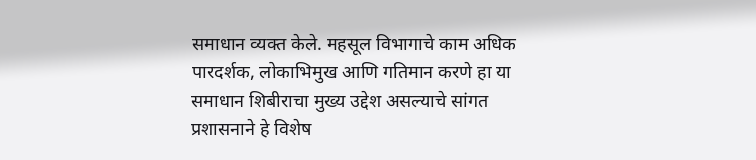समाधान व्यक्त केले. महसूल विभागाचे काम अधिक पारदर्शक, लोकाभिमुख आणि गतिमान करणे हा या समाधान शिबीराचा मुख्य उद्देश असल्याचे सांगत प्रशासनाने हे विशेष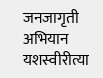जनजागृती अभियान यशस्वीरीत्या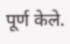पूर्ण केले.